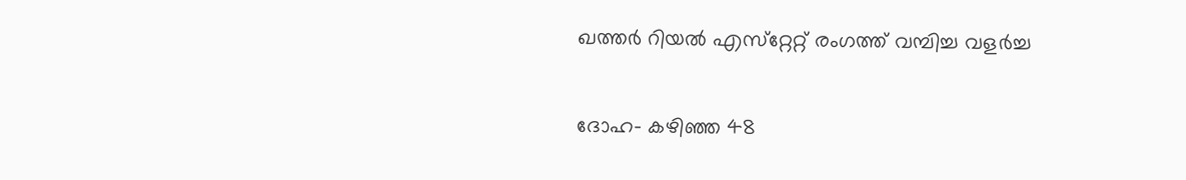ഖത്തര്‍ റിയല്‍ എസ്‌റ്റേറ്റ് രംഗത്ത് വമ്പിച്ച വളര്‍ച്ച

ദോഹ- കഴിഞ്ഞ 48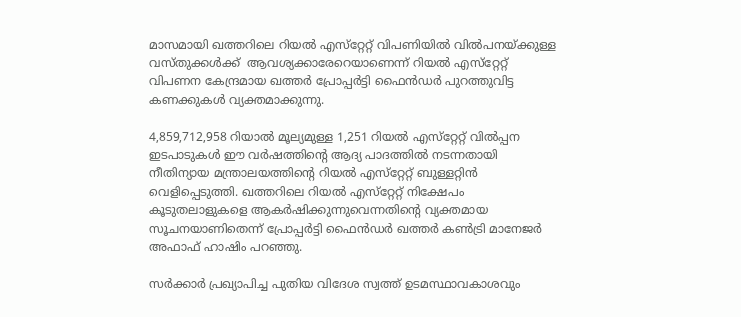മാസമായി ഖത്തറിലെ റിയല്‍ എസ്‌റ്റേറ്റ് വിപണിയില്‍ വില്‍പനയ്ക്കുള്ള വസ്തുക്കള്‍ക്ക്  ആവശ്യക്കാരേറെയാണെന്ന് റിയല്‍ എസ്‌റ്റേറ്റ് വിപണന കേന്ദ്രമായ ഖത്തര്‍ പ്രോപ്പര്‍ട്ടി ഫൈന്‍ഡര്‍ പുറത്തുവിട്ട കണക്കുകള്‍ വ്യക്തമാക്കുന്നു.

4,859,712,958 റിയാല്‍ മൂല്യമുള്ള 1,251 റിയല്‍ എസ്‌റ്റേറ്റ് വില്‍പ്പന ഇടപാടുകള്‍ ഈ വര്‍ഷത്തിന്റെ ആദ്യ പാദത്തില്‍ നടന്നതായി നീതിന്യായ മന്ത്രാലയത്തിന്റെ റിയല്‍ എസ്‌റ്റേറ്റ് ബുള്ളറ്റിന്‍ വെളിപ്പെടുത്തി. ഖത്തറിലെ റിയല്‍ എസ്‌റ്റേറ്റ് നിക്ഷേപം കൂടുതലാളുകളെ ആകര്‍ഷിക്കുന്നുവെന്നതിന്റെ വ്യക്തമായ സൂചനയാണിതെന്ന് പ്രോപ്പര്‍ട്ടി ഫൈന്‍ഡര്‍ ഖത്തര്‍ കണ്‍ട്രി മാനേജര്‍ അഫാഫ് ഹാഷിം പറഞ്ഞു.

സര്‍ക്കാര്‍ പ്രഖ്യാപിച്ച പുതിയ വിദേശ സ്വത്ത് ഉടമസ്ഥാവകാശവും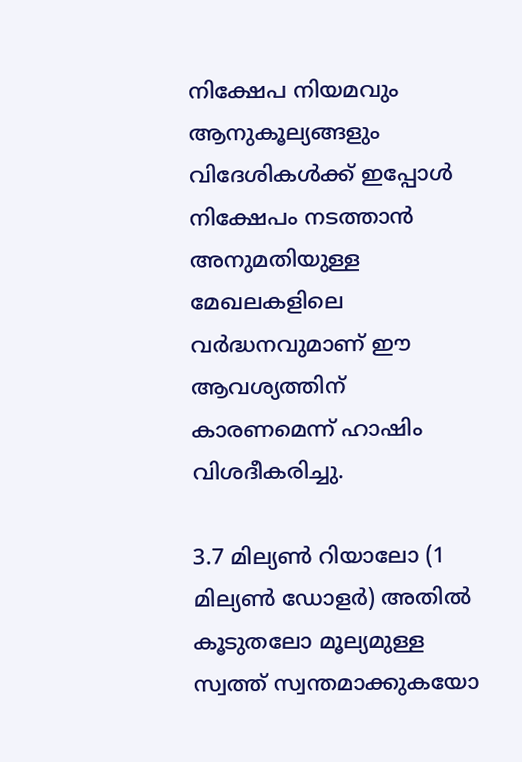നിക്ഷേപ നിയമവും ആനുകൂല്യങ്ങളും വിദേശികള്‍ക്ക് ഇപ്പോള്‍ നിക്ഷേപം നടത്താന്‍ അനുമതിയുള്ള മേഖലകളിലെ വര്‍ദ്ധനവുമാണ് ഈ ആവശ്യത്തിന് കാരണമെന്ന് ഹാഷിം വിശദീകരിച്ചു.

3.7 മില്യണ്‍ റിയാലോ (1 മില്യണ്‍ ഡോളര്‍) അതില്‍ കൂടുതലോ മൂല്യമുള്ള സ്വത്ത് സ്വന്തമാക്കുകയോ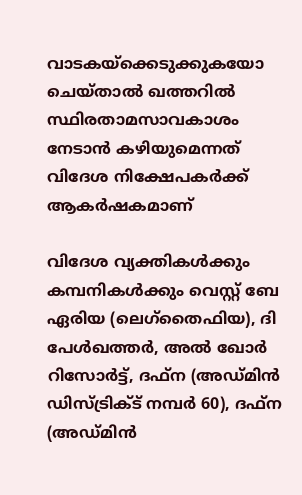വാടകയ്‌ക്കെടുക്കുകയോ ചെയ്താല്‍ ഖത്തറില്‍ സ്ഥിരതാമസാവകാശം നേടാന്‍ കഴിയുമെന്നത് വിദേശ നിക്ഷേപകര്‍ക്ക് ആകര്‍ഷകമാണ്

വിദേശ വ്യക്തികള്‍ക്കും കമ്പനികള്‍ക്കും വെസ്റ്റ് ബേ ഏരിയ (ലെഗ്‌തൈഫിയ), ദി പേള്‍ഖത്തര്‍, അല്‍ ഖോര്‍ റിസോര്‍ട്ട്, ദഫ്‌ന (അഡ്മിന്‍ ഡിസ്ട്രിക്ട് നമ്പര്‍ 60), ദഫ്‌ന (അഡ്മിന്‍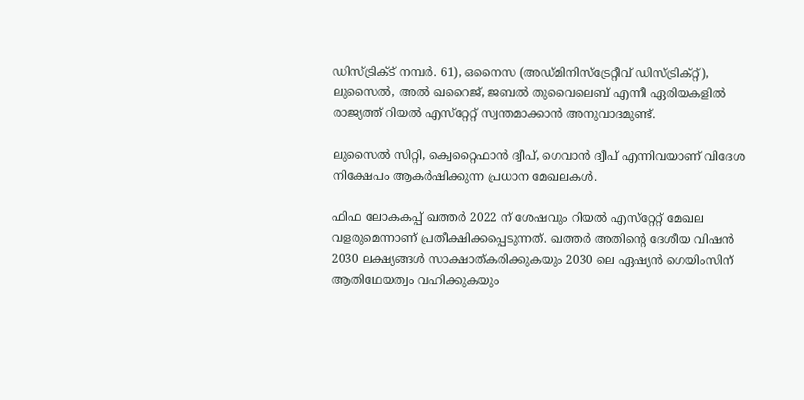ഡിസ്ട്രിക്ട് നമ്പര്‍. 61), ഒനൈസ (അഡ്മിനിസ്‌ട്രേറ്റീവ് ഡിസ്ട്രിക്റ്റ്), ലുസൈല്‍, അല്‍ ഖറൈജ്, ജബല്‍ തുവൈലെബ് എന്നീ ഏരിയകളില്‍ രാജ്യത്ത് റിയല്‍ എസ്‌റ്റേറ്റ് സ്വന്തമാക്കാന്‍ അനുവാദമുണ്ട്.

ലുസൈല്‍ സിറ്റി, ക്വെറ്റൈഫാന്‍ ദ്വീപ്, ഗെവാന്‍ ദ്വീപ് എന്നിവയാണ് വിദേശ നിക്ഷേപം ആകര്‍ഷിക്കുന്ന പ്രധാന മേഖലകള്‍.

ഫിഫ ലോകകപ്പ് ഖത്തര്‍ 2022 ന് ശേഷവും റിയല്‍ എസ്‌റ്റേറ്റ് മേഖല വളരുമെന്നാണ് പ്രതീക്ഷിക്കപ്പെടുന്നത്. ഖത്തര്‍ അതിന്റെ ദേശീയ വിഷന്‍ 2030 ലക്ഷ്യങ്ങള്‍ സാക്ഷാത്കരിക്കുകയും 2030 ലെ ഏഷ്യന്‍ ഗെയിംസിന് ആതിഥേയത്വം വഹിക്കുകയും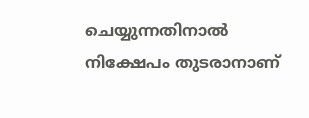ചെയ്യുന്നതിനാല്‍ നിക്ഷേപം തുടരാനാണ്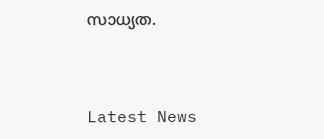സാധ്യത.



Latest News